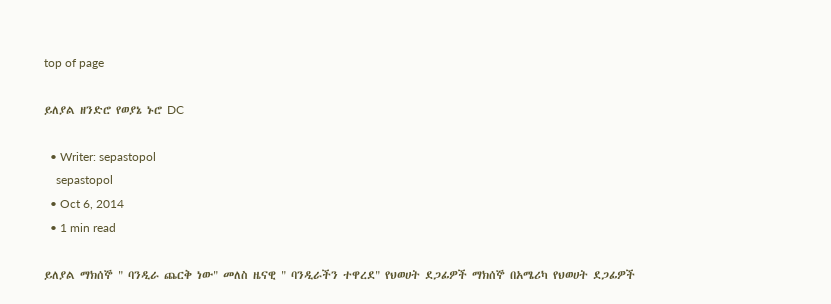top of page

ይለያል ዘንድሮ የወያኔ ኑሮ DC

  • Writer: sepastopol
    sepastopol
  • Oct 6, 2014
  • 1 min read

ይለያል ማክሰኞ " ባንዲራ ጨርቅ ነው" መለስ ዜናዊ " ባንዲራችን ተዋረደ" የህወሀት ደጋፊዎች ማክሰኞ በአሜሪካ የህወሀት ደጋፊዎች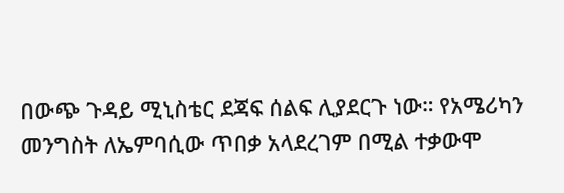በውጭ ጉዳይ ሚኒስቴር ደጃፍ ሰልፍ ሊያደርጉ ነው። የአሜሪካን መንግስት ለኤምባሲው ጥበቃ አላደረገም በሚል ተቃውሞ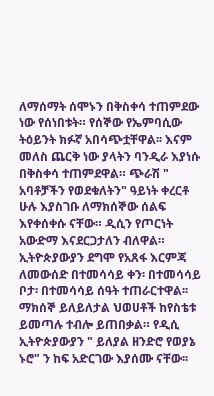ለማሰማት ሰሞኑን በቅስቀሳ ተጠምደው ነው የሰነበቱት። የሰኞው የኤምባሲው ትዕይንት ክፉኛ አበሳጭቷቸዋል፡፡ እናም መለስ ጨርቅ ነው ያላትን ባንዲራ እያነሱ በቅስቀሳ ተጠምደዋል። ጭራሽ " አባቶቻችን የወደቁለትን" ዓይነት ቀረርቶ ሁሉ እያስገቡ ለማክሰኞው ሰልፍ እየቀሰቀሱ ናቸው። ዲሲን የጦርነት አውድማ እናደርጋታለን ብለዋል። ኢትዮጵያውያን ደግሞ የአጸፋ እርምጃ ለመውሰድ በተመሳሳይ ቀን፡ በተመሳሳይ ቦታ፡ በተመሳሳይ ሰዓት ተጠራርተዋል፡፡ ማክሰኞ ይለይለታል ህወሀቶች ከየስቴቱ ይመጣሉ ተብሎ ይጠበቃል። የዲሲ ኢትዮጵያውያን " ይለያል ዘንድሮ የወያኔ ኑሮ" ን ከፍ አድርገው እያሰሙ ናቸው፡፡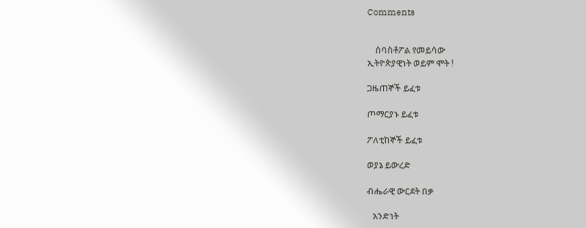Comments


    ሰባስቶፖል የመይሳው
ኢትዮጵያዊነት ወይም ሞት !

ጋዜጠኞች ይፈቱ

ጦማርያኑ ይፈቱ

ፖለቲከኞች ይፈቱ

ወያኔ ይውረድ

ብሔራዊ ውርደት በቃ

   አንድነት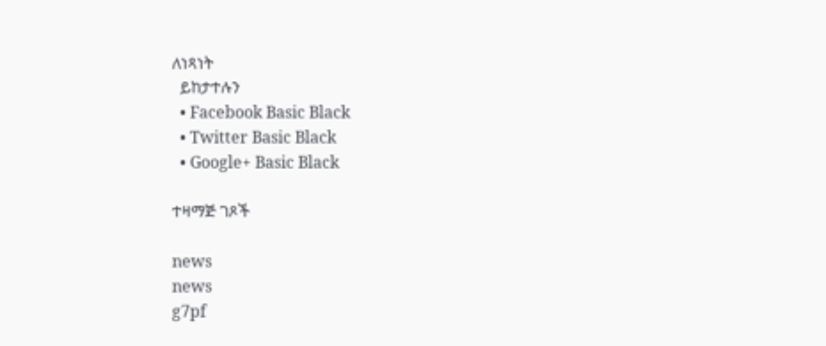ለነጻነት
  ይከታተሉን
  • Facebook Basic Black
  • Twitter Basic Black
  • Google+ Basic Black

ተዛማጅ ገጾች

news
news
g7pf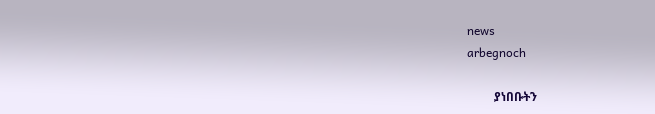news
arbegnoch

         ያነበቡትን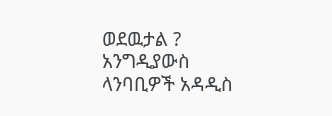ወደዉታል ? አንግዲያውስ ላንባቢዎች አዳዲስ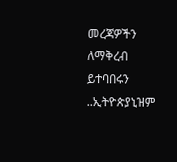መረጃዎችን ለማቅረብ ይተባበሩን ..ኢትዮጵያኒዝም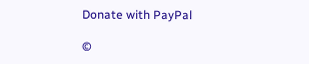Donate with PayPal

©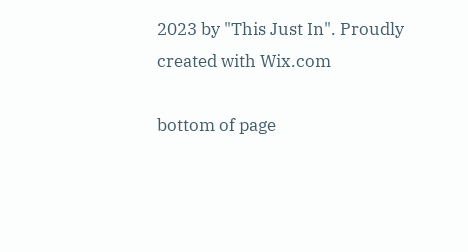2023 by "This Just In". Proudly created with Wix.com

bottom of page